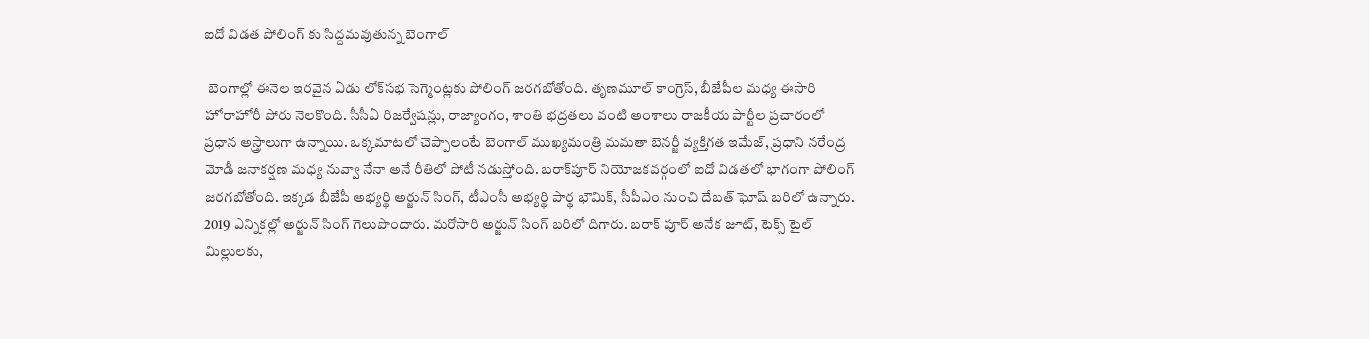ఐదో విడత పోలింగ్ కు సిద్దమవుతున్న బెంగాల్

 బెంగాల్లో ఈనెల ఇరవైన ఏడు లోక్‌సభ సెగ్మెంట్లకు పోలింగ్ జరగబోతోంది. తృణమూల్ కాంగ్రెస్, బీజేపీల మధ్య ఈసారి హోరాహోరీ పోరు నెలకొంది. సీసీఏ రిజర్వేషన్లు, రాజ్యాంగం, శాంతి భద్రతలు వంటి అంశాలు రాజకీయ పార్టీల ప్రచారంలో ప్రధాన అస్త్రాలుగా ఉన్నాయి. ఒక్కమాటలో చెప్పాలంటే బెంగాల్ ముఖ్యమంత్రి మమతా బెనర్జీ వ్యక్తిగత ఇమేజ్‌, ప్రధాని నరేంద్ర మోడీ జనాకర్షణ మధ్య నువ్వా నేనా అనే రీతిలో పోటీ నడుస్తోంది. బరాక్‌పూర్ నియోజకవర్గంలో ఐదో విడతలో భాగంగా పోలింగ్ జరగబోతోంది. ఇక్కడ బీజేపీ అభ్యర్థి అర్జున్ సింగ్, టీఎంసీ అభ్యర్థి పార్థ భౌమిక్, సీపీఎం నుంచి దేబత్ ఘోష్ బరిలో ఉన్నారు. 2019 ఎన్నికల్లో అర్జున్ సింగ్ గెలుపొందారు. మరోసారి అర్జున్ సింగ్ బరిలో దిగారు. బరాక్ పూర్ అనేక జూట్‌, టెక్స్‌ టైల్ మిల్లులకు,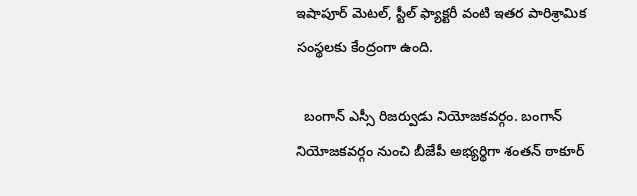ఇషాపూర్ మెటల్, స్టీల్ ఫ్యాక్టరీ వంటి ఇతర పారిశ్రామిక సంస్థలకు కేంద్రంగా ఉంది.

  బంగాన్ ఎస్సీ రిజర్వుడు నియోజకవర్గం. బంగాన్ నియోజకవర్గం నుంచి బీజేపీ అభ్యర్థిగా శంతన్ ఠాకూర్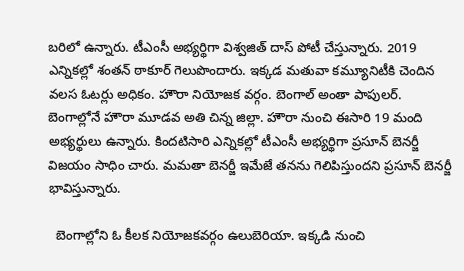బరిలో ఉన్నారు. టీఎంసీ అభ్యర్థిగా విశ్వజిత్ దాస్ పోటీ చేస్తున్నారు. 2019 ఎన్నికల్లో శంతన్ ఠాకూర్ గెలుపొందారు. ఇక్కడ మతువా కమ్యూనిటీకి చెందిన వలస ఓటర్లు అధికం. హౌరా నియోజక వర్గం. బెంగాల్ అంతా పాపులర్. బెంగాల్లోనే హౌరా మూడవ అతి చిన్న జిల్లా. హౌరా నుంచి ఈసారి 19 మంది అభ్యర్థులు ఉన్నారు. కిందటిసారి ఎన్నికల్లో టీఎంసీ అభ్యర్థిగా ప్రసూన్ బెనర్జీ విజయం సాధిం చారు. మమతా బెనర్జీ ఇమేజే తనను గెలిపిస్తుందని ప్రసూన్ బెనర్జీ భావిస్తున్నారు.

  బెంగాల్లోని ఓ కీలక నియోజకవర్గం ఉలుబెరియా. ఇక్కడి నుంచి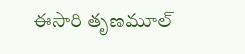ఈసారి తృణమూల్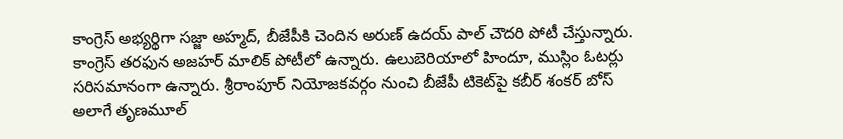కాంగ్రెస్ అభ్యర్థిగా సజ్జా అహ్మద్‌, బీజేపీకి చెందిన అరుణ్ ఉదయ్ పాల్ చౌదరి పోటీ చేస్తున్నారు. కాంగ్రెస్ తరఫున అజహర్ మాలిక్ పోటీలో ఉన్నారు. ఉలుబెరియాలో హిందూ, ముస్లిం ఓటర్లు సరిసమానంగా ఉన్నారు. శ్రీరాంపూర్ నియోజకవర్గం నుంచి బీజేపీ టికెట్‌పై కబీర్ శంకర్ బోస్ అలాగే తృణమూల్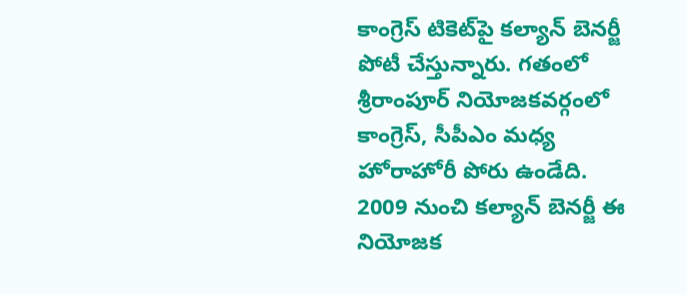కాంగ్రెస్ టికెట్‌పై కల్యాన్‌ బెనర్జీ పోటీ చేస్తున్నారు. గతంలో శ్రీరాంపూర్ నియోజకవర్గంలో కాంగ్రెస్, సీపీఎం మధ్య హోరాహోరీ పోరు ఉండేది. 2009 నుంచి కల్యాన్‌ బెనర్జీ ఈ నియోజక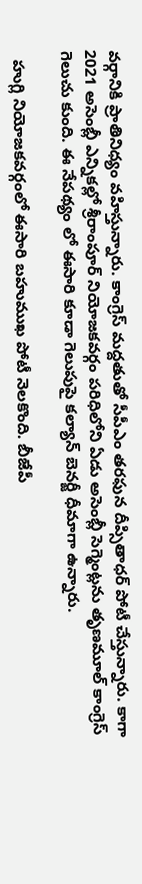వర్గానికి ప్రాతినిధ్యం వహిస్తున్నారు. కాంగ్రెస్ మద్దతుతో సీపీఎం తరఫున దీప్సితాధర్ పోటీ చేస్తున్నారు. కాగా 2021 అసెంబ్లీ ఎన్నికల్లో శ్రీరాంపూర్ నియోజకవర్గం పరిధిలోని ఏడు అసెంబ్లీ సెగ్మెంట్లను తృణమూల్ కాంగ్రెస్ గెలుచు కుంది. ఈ నేపథ్యం లో ఈసారి కూడా గెలుపుపై కల్యాన్‌ బెనర్జీ ధీమాగా ఉన్నారు.

  హుగ్లి నియోజకవర్గంలో ఈసారి బహుముఖ పోటీ నెలకొంది. బీజేపీ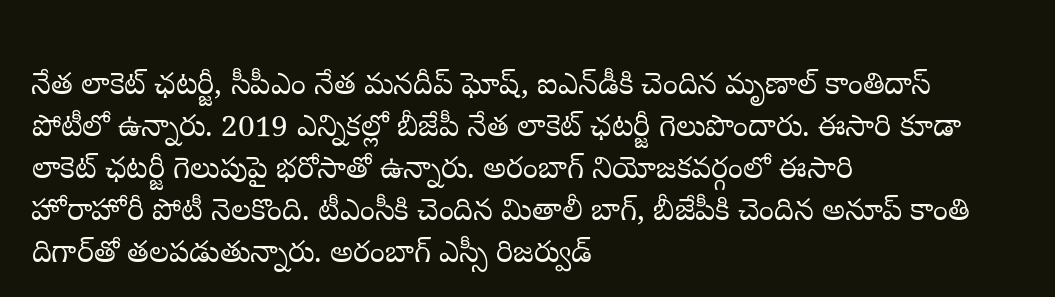నేత లాకెట్ ఛటర్జీ, సీపీఎం నేత మనదీప్‌ ఘోష్, ఐఎన్‌డీకి చెందిన మృణాల్ కాంతిదాస్ పోటీలో ఉన్నారు. 2019 ఎన్నికల్లో బీజేపీ నేత లాకెట్ ఛటర్జీ గెలుపొందారు. ఈసారి కూడా లాకెట్ ఛటర్జీ గెలుపుపై భరోసాతో ఉన్నారు. అరంబాగ్ నియోజకవర్గంలో ఈసారి హోరాహోరీ పోటీ నెలకొంది. టీఎంసీకి చెందిన మితాలీ బాగ్, బీజేపీకి చెందిన అనూప్ కాంతి దిగార్‌తో తలపడుతున్నారు. అరంబాగ్ ఎస్సీ రిజర్వుడ్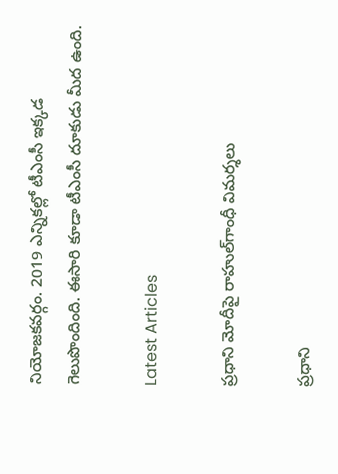నియోజకవర్గం. 2019 ఎన్నికల్లో టీఎంసీ ఇక్కడ గెలుపొందింది. ఈసారి కూడా టీఎంసీ దూకుడు మీద ఉంది.

Latest Articles

ప్రధాని మోదీపై రాహుల్‌గాంధీ విమర్శలు

ప్రధాని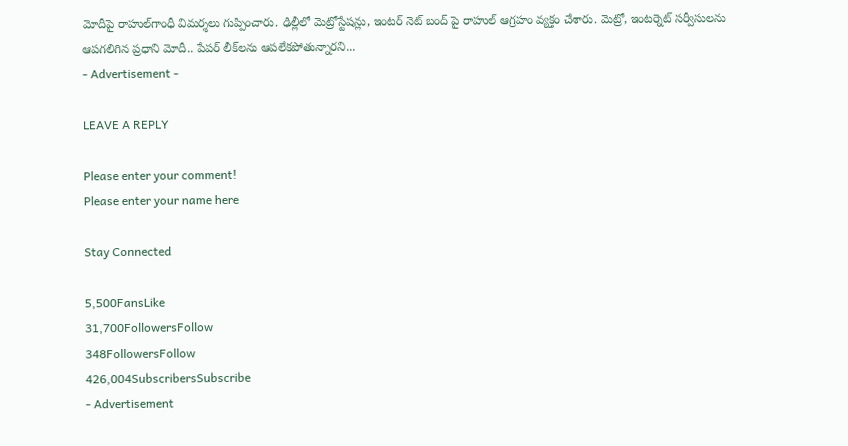మోదీపై రాహుల్‌గాంధీ విమర్శలు గుప్పించారు. ఢిల్లీలో మెట్రోస్టేషన్లు, ఇంటర్ నెట్ బంద్ పై రాహుల్ ఆగ్రహం వ్యక్తం చేశారు. మెట్రో, ఇంటర్నెట్ సర్వీసులను ఆపగలిగిన ప్రధాని మోదీ.. పేపర్ లీక్‌లను ఆపలేకపోతున్నారని...
- Advertisement -

LEAVE A REPLY

Please enter your comment!
Please enter your name here

Stay Connected

5,500FansLike
31,700FollowersFollow
348FollowersFollow
426,004SubscribersSubscribe
- Advertisement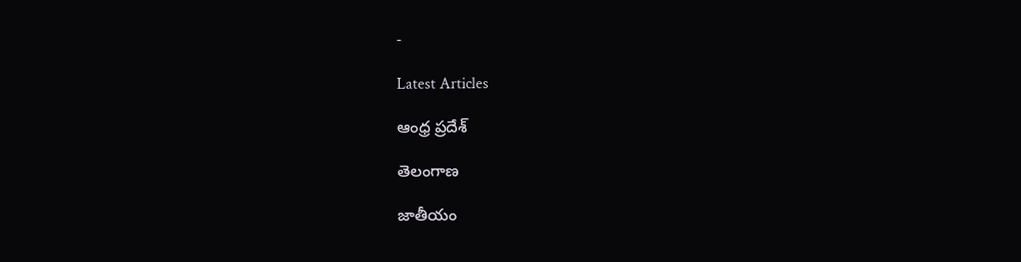-

Latest Articles

ఆంధ్ర ప్రదేశ్

తెలంగాణ

జాతీయం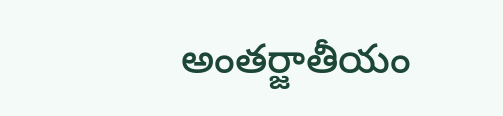అంతర్జాతీయం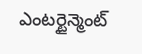ఎంటర్టైన్మెంట్